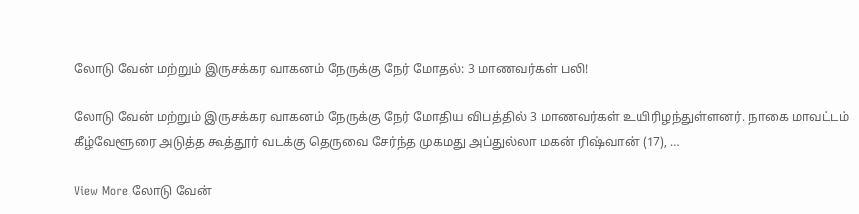லோடு வேன் மற்றும் இருசக்கர வாகனம் நேருக்கு நேர் மோதல்: 3 மாணவர்கள் பலி!

லோடு வேன் மற்றும் இருசக்கர வாகனம் நேருக்கு நேர் மோதிய விபத்தில் 3 மாணவர்கள் உயிரிழந்துள்ளனர். நாகை மாவட்டம் கீழ்வேளூரை அடுத்த கூத்தூர் வடக்கு தெருவை சேர்ந்த முகமது அப்துல்லா மகன் ரிஷ்வான் (17), …

View More லோடு வேன்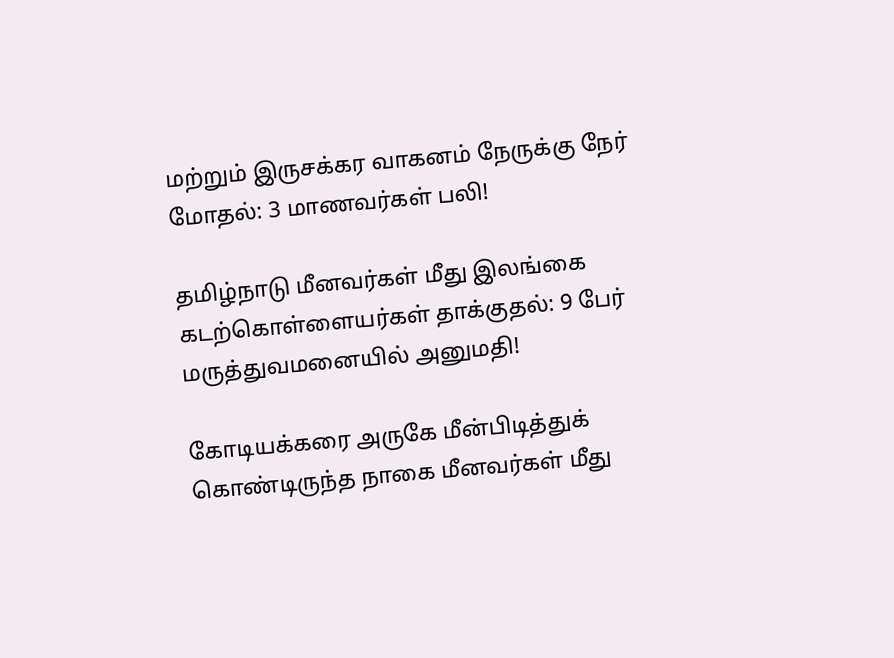மற்றும் இருசக்கர வாகனம் நேருக்கு நேர் மோதல்: 3 மாணவர்கள் பலி!

தமிழ்நாடு மீனவர்கள் மீது இலங்கை கடற்கொள்ளையர்கள் தாக்குதல்: 9 பேர் மருத்துவமனையில் அனுமதி!

கோடியக்கரை அருகே மீன்பிடித்துக் கொண்டிருந்த நாகை மீனவர்கள் மீது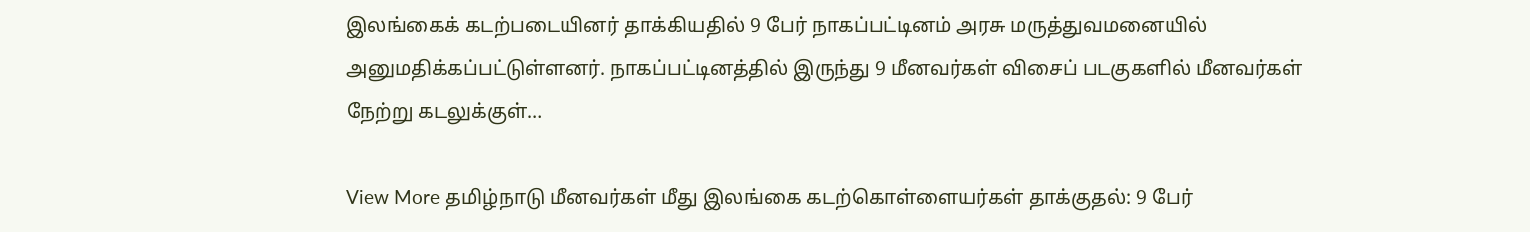இலங்கைக் கடற்படையினர் தாக்கியதில் 9 பேர் நாகப்பட்டினம் அரசு மருத்துவமனையில் அனுமதிக்கப்பட்டுள்ளனர். நாகப்பட்டினத்தில் இருந்து 9 மீனவர்கள் விசைப் படகுகளில் மீனவர்கள் நேற்று கடலுக்குள்…

View More தமிழ்நாடு மீனவர்கள் மீது இலங்கை கடற்கொள்ளையர்கள் தாக்குதல்: 9 பேர்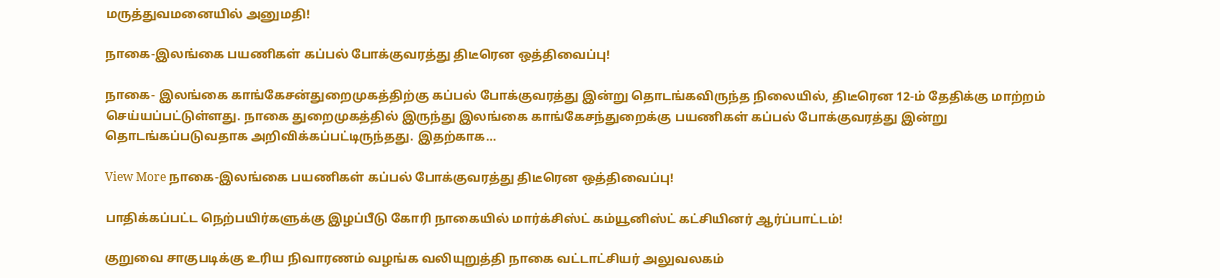மருத்துவமனையில் அனுமதி!

நாகை-இலங்கை பயணிகள் கப்பல் போக்குவரத்து திடீரென ஒத்திவைப்பு!

நாகை- இலங்கை காங்கேசன்துறைமுகத்திற்கு கப்பல் போக்குவரத்து இன்று தொடங்கவிருந்த நிலையில், திடீரென 12-ம் தேதிக்கு மாற்றம் செய்யப்பட்டுள்ளது. நாகை துறைமுகத்தில் இருந்து இலங்கை காங்கேசந்துறைக்கு பயணிகள் கப்பல் போக்குவரத்து இன்று தொடங்கப்படுவதாக அறிவிக்கப்பட்டிருந்தது. இதற்காக…

View More நாகை-இலங்கை பயணிகள் கப்பல் போக்குவரத்து திடீரென ஒத்திவைப்பு!

பாதிக்கப்பட்ட நெற்பயிர்களுக்கு இழப்பீடு கோரி நாகையில் மார்க்சிஸ்ட் கம்யூனிஸ்ட் கட்சியினர் ஆர்ப்பாட்டம்!

குறுவை சாகுபடிக்கு உரிய நிவாரணம் வழங்க வலியுறுத்தி நாகை வட்டாட்சியர் அலுவலகம்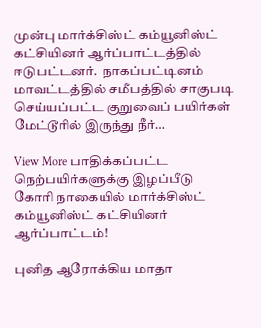முன்பு மார்க்சிஸ்ட் கம்யூனிஸ்ட் கட்சியினர் ஆர்ப்பாட்டத்தில் ஈடுபட்டனர்.  நாகப்பட்டினம் மாவட்டத்தில் சமீபத்தில் சாகுபடி செய்யப்பட்ட குறுவைப் பயிர்கள் மேட்டூரில் இருந்து நீர்…

View More பாதிக்கப்பட்ட நெற்பயிர்களுக்கு இழப்பீடு கோரி நாகையில் மார்க்சிஸ்ட் கம்யூனிஸ்ட் கட்சியினர் ஆர்ப்பாட்டம்!

புனித ஆரோக்கிய மாதா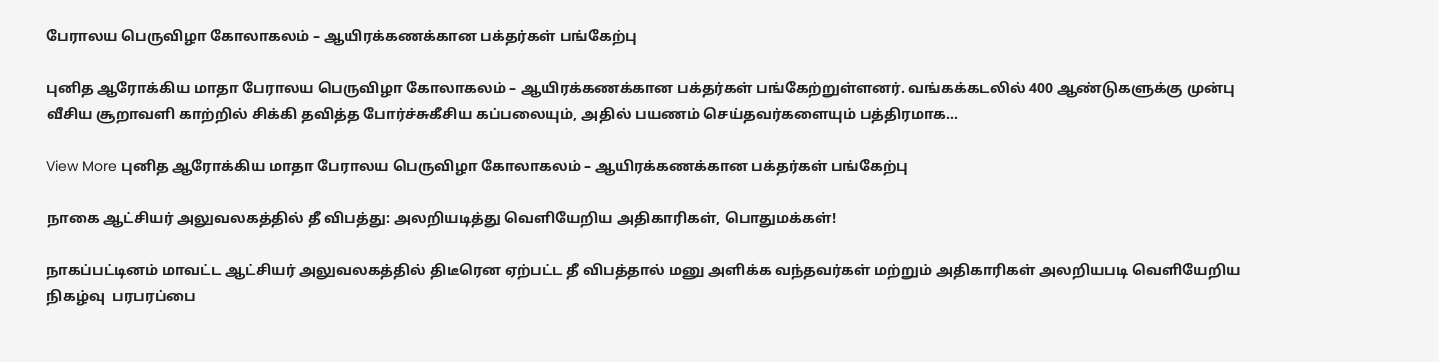பேராலய பெருவிழா கோலாகலம் – ஆயிரக்கணக்கான பக்தர்கள் பங்கேற்பு

புனித ஆரோக்கிய மாதா பேராலய பெருவிழா கோலாகலம் – ஆயிரக்கணக்கான பக்தர்கள் பங்கேற்றுள்ளனர். வங்கக்கடலில் 400 ஆண்டுகளுக்கு முன்பு வீசிய சூறாவளி காற்றில் சிக்கி தவித்த போர்ச்சுகீசிய கப்பலையும், அதில் பயணம் செய்தவர்களையும் பத்திரமாக…

View More புனித ஆரோக்கிய மாதா பேராலய பெருவிழா கோலாகலம் – ஆயிரக்கணக்கான பக்தர்கள் பங்கேற்பு

நாகை ஆட்சியர் அலுவலகத்தில் தீ விபத்து: அலறியடித்து வெளியேறிய அதிகாரிகள், பொதுமக்கள்!

நாகப்பட்டினம் மாவட்ட ஆட்சியர் அலுவலகத்தில் திடீரென ஏற்பட்ட தீ விபத்தால் மனு அளிக்க வந்தவர்கள் மற்றும் அதிகாரிகள் அலறியபடி வெளியேறிய நிகழ்வு  பரபரப்பை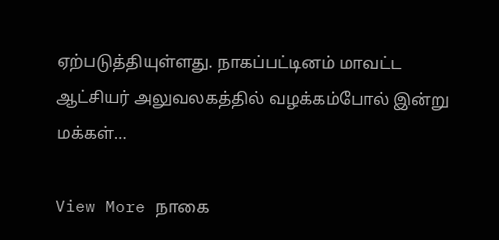ஏற்படுத்தியுள்ளது. நாகப்பட்டினம் மாவட்ட ஆட்சியர் அலுவலகத்தில் வழக்கம்போல் இன்று மக்கள்…

View More நாகை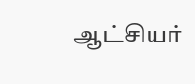ஆட்சியர்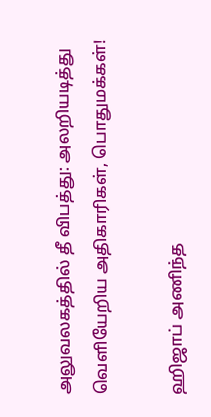அலுவலகத்தில் தீ விபத்து: அலறியடித்து வெளியேறிய அதிகாரிகள், பொதுமக்கள்!

ஹிஜாப் அணிந்த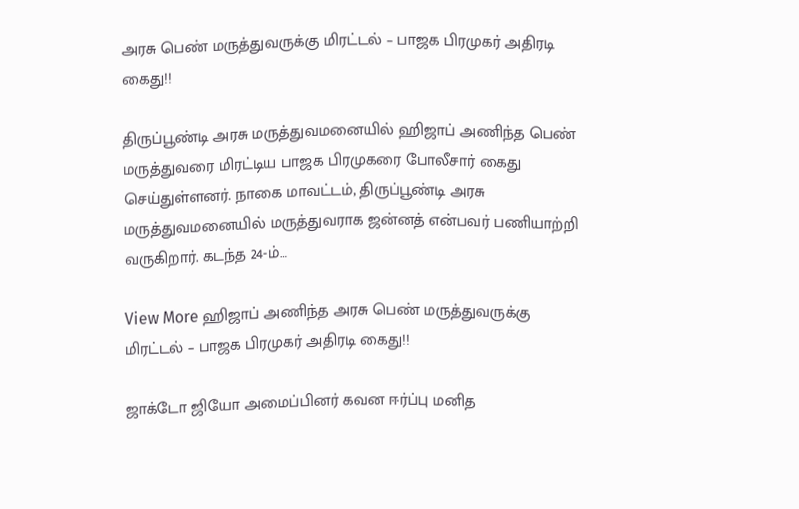அரசு பெண் மருத்துவருக்கு மிரட்டல் – பாஜக பிரமுகர் அதிரடி கைது!!

திருப்பூண்டி அரசு மருத்துவமனையில் ஹிஜாப் அணிந்த பெண் மருத்துவரை மிரட்டிய பாஜக பிரமுகரை போலீசார் கைது செய்துள்ளனர். நாகை மாவட்டம், திருப்பூண்டி அரசு மருத்துவமனையில் மருத்துவராக ஜன்னத் என்பவர் பணியாற்றி வருகிறார். கடந்த 24-ம்…

View More ஹிஜாப் அணிந்த அரசு பெண் மருத்துவருக்கு மிரட்டல் – பாஜக பிரமுகர் அதிரடி கைது!!

ஜாக்டோ ஜியோ அமைப்பினர் கவன ஈர்ப்பு மனித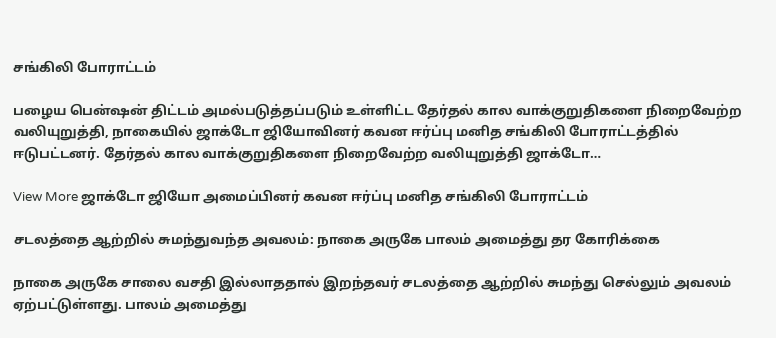சங்கிலி போராட்டம்

பழைய பென்ஷன் திட்டம் அமல்படுத்தப்படும் உள்ளிட்ட தேர்தல் கால வாக்குறுதிகளை நிறைவேற்ற வலியுறுத்தி, நாகையில் ஜாக்டோ ஜியோவினர் கவன ஈர்ப்பு மனித சங்கிலி போராட்டத்தில் ஈடுபட்டனர். தேர்தல் கால வாக்குறுதிகளை நிறைவேற்ற வலியுறுத்தி ஜாக்டோ…

View More ஜாக்டோ ஜியோ அமைப்பினர் கவன ஈர்ப்பு மனித சங்கிலி போராட்டம்

சடலத்தை ஆற்றில் சுமந்துவந்த அவலம்: நாகை அருகே பாலம் அமைத்து தர கோரிக்கை

நாகை அருகே சாலை வசதி இல்லாததால் இறந்தவர் சடலத்தை ஆற்றில் சுமந்து செல்லும் அவலம் ஏற்பட்டுள்ளது. பாலம் அமைத்து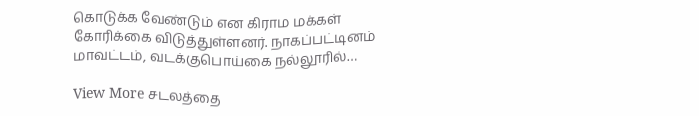கொடுக்க வேண்டும் என கிராம மக்கள் கோரிக்கை விடுத்துள்ளனர். நாகப்பட்டினம் மாவட்டம், வடக்குபொய்கை நல்லூரில்…

View More சடலத்தை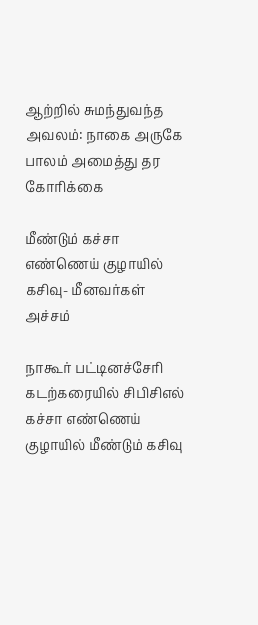ஆற்றில் சுமந்துவந்த அவலம்: நாகை அருகே பாலம் அமைத்து தர கோரிக்கை

மீண்டும் கச்சா எண்ணெய் குழாயில் கசிவு- மீனவர்கள் அச்சம்

நாகூர் பட்டினச்சேரி கடற்கரையில் சிபிசிஎல் கச்சா எண்ணெய் குழாயில் மீண்டும் கசிவு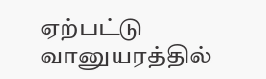ஏற்பட்டு வானுயரத்தில்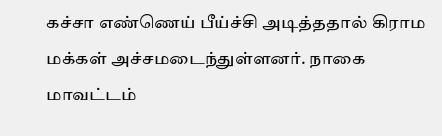கச்சா எண்ணெய் பீய்ச்சி அடித்ததால் கிராம மக்கள் அச்சமடைந்துள்ளனர். நாகை மாவட்டம்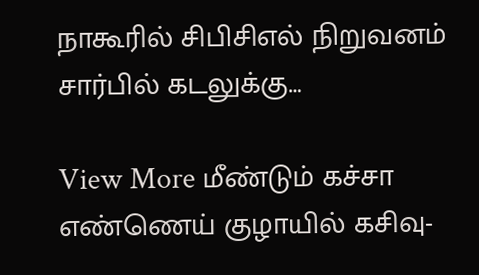நாகூரில் சிபிசிஎல் நிறுவனம் சார்பில் கடலுக்கு…

View More மீண்டும் கச்சா எண்ணெய் குழாயில் கசிவு-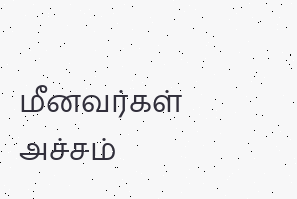மீனவர்கள் அச்சம்